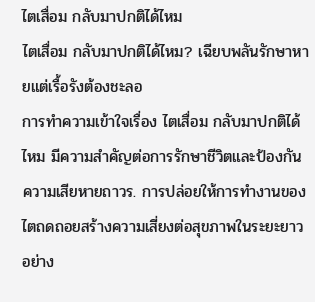ไตเสื่อม กลับมาปกติได้ไหม
ไตเสื่อม กลับมาปกติได้ไหม? เฉียบพลันรักษาหายแต่เรื้อรังต้องชะลอ
การทำความเข้าใจเรื่อง ไตเสื่อม กลับมาปกติได้ไหม มีความสำคัญต่อการรักษาชีวิตและป้องกันความเสียหายถาวร. การปล่อยให้การทำงานของไตถดถอยสร้างความเสี่ยงต่อสุขภาพในระยะยาวอย่าง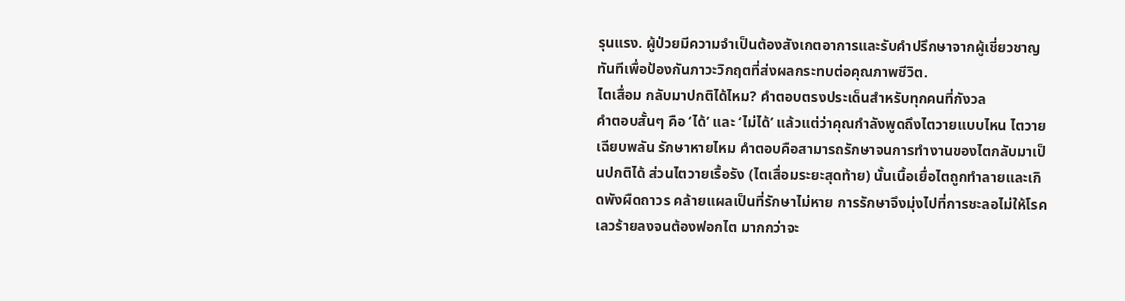รุนแรง. ผู้ป่วยมีความจำเป็นต้องสังเกตอาการและรับคำปรึกษาจากผู้เชี่ยวชาญทันทีเพื่อป้องกันภาวะวิกฤตที่ส่งผลกระทบต่อคุณภาพชีวิต.
ไตเสื่อม กลับมาปกติได้ไหม? คำตอบตรงประเด็นสำหรับทุกคนที่กังวล
คำตอบสั้นๆ คือ ‘ได้’ และ ‘ไม่ได้’ แล้วแต่ว่าคุณกำลังพูดถึงไตวายแบบไหน ไตวายเฉียบพลัน รักษาหายไหม คำตอบคือสามารถรักษาจนการทำงานของไตกลับมาเป็นปกติได้ ส่วนไตวายเรื้อรัง (ไตเสื่อมระยะสุดท้าย) นั้นเนื้อเยื่อไตถูกทำลายและเกิดพังผืดถาวร คล้ายแผลเป็นที่รักษาไม่หาย การรักษาจึงมุ่งไปที่การชะลอไม่ให้โรคเลวร้ายลงจนต้องฟอกไต มากกว่าจะ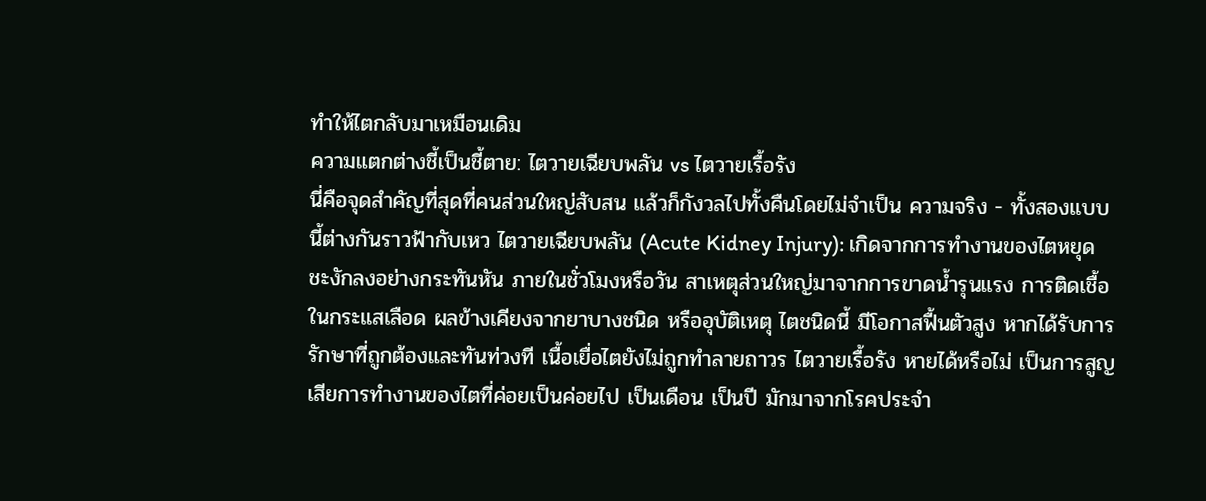ทำให้ไตกลับมาเหมือนเดิม
ความแตกต่างชี้เป็นชี้ตาย: ไตวายเฉียบพลัน vs ไตวายเรื้อรัง
นี่คือจุดสำคัญที่สุดที่คนส่วนใหญ่สับสน แล้วก็กังวลไปทั้งคืนโดยไม่จำเป็น ความจริง - ทั้งสองแบบนี้ต่างกันราวฟ้ากับเหว ไตวายเฉียบพลัน (Acute Kidney Injury): เกิดจากการทำงานของไตหยุดชะงักลงอย่างกระทันหัน ภายในชั่วโมงหรือวัน สาเหตุส่วนใหญ่มาจากการขาดน้ำรุนแรง การติดเชื้อในกระแสเลือด ผลข้างเคียงจากยาบางชนิด หรืออุบัติเหตุ ไตชนิดนี้ มีโอกาสฟื้นตัวสูง หากได้รับการรักษาที่ถูกต้องและทันท่วงที เนื้อเยื่อไตยังไม่ถูกทำลายถาวร ไตวายเรื้อรัง หายได้หรือไม่ เป็นการสูญเสียการทำงานของไตที่ค่อยเป็นค่อยไป เป็นเดือน เป็นปี มักมาจากโรคประจำ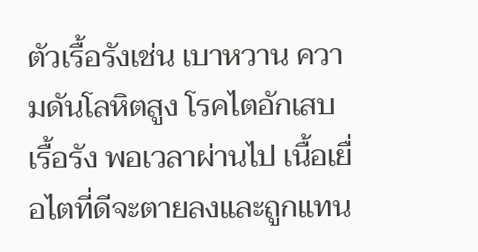ตัวเรื้อรังเช่น เบาหวาน ความดันโลหิตสูง โรคไตอักเสบเรื้อรัง พอเวลาผ่านไป เนื้อเยื่อไตที่ดีจะตายลงและถูกแทน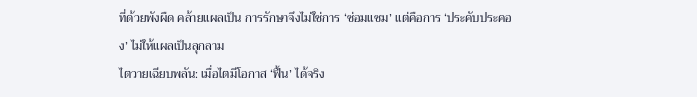ที่ด้วยพังผืด คล้ายแผลเป็น การรักษาจึงไม่ใช่การ ‘ซ่อมแซม’ แต่คือการ ‘ประคับประคอง’ ไม่ให้แผลเป็นลุกลาม
ไตวายเฉียบพลัน: เมื่อไตมีโอกาส ‘ฟื้น’ ได้จริง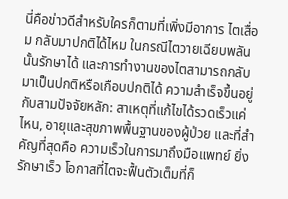นี่คือข่าวดีสำหรับใครก็ตามที่เพิ่งมีอาการ ไตเสื่อม กลับมาปกติได้ไหม ในกรณีไตวายเฉียบพลันนั้นรักษาได้ และการทำงานของไตสามารถกลับมาเป็นปกติหรือเกือบปกติได้ ความสำเร็จขึ้นอยู่กับสามปัจจัยหลัก: สาเหตุที่แก้ไขได้รวดเร็วแค่ไหน, อายุและสุขภาพพื้นฐานของผู้ป่วย และที่สำคัญที่สุดคือ ความเร็วในการมาถึงมือแพทย์ ยิ่งรักษาเร็ว โอกาสที่ไตจะฟื้นตัวเต็มที่ก็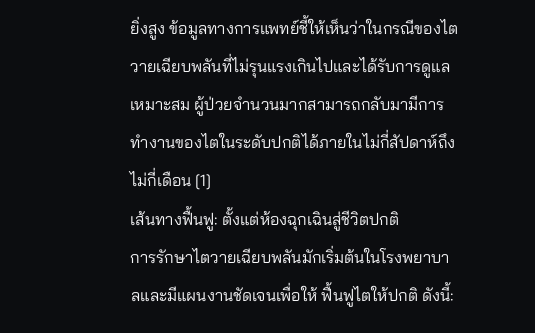ยิ่งสูง ข้อมูลทางการแพทย์ชี้ให้เห็นว่าในกรณีของไตวายเฉียบพลันที่ไม่รุนแรงเกินไปและได้รับการดูแลเหมาะสม ผู้ป่วยจำนวนมากสามารถกลับมามีการทำงานของไตในระดับปกติได้ภายในไม่กี่สัปดาห์ถึงไม่กี่เดือน [1]
เส้นทางฟื้นฟู: ตั้งแต่ห้องฉุกเฉินสู่ชีวิตปกติ
การรักษาไตวายเฉียบพลันมักเริ่มต้นในโรงพยาบาลและมีแผนงานชัดเจนเพื่อให้ ฟื้นฟูไตให้ปกติ ดังนี้: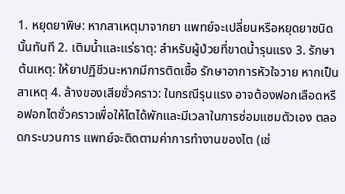1. หยุดยาพิษ: หากสาเหตุมาจากยา แพทย์จะเปลี่ยนหรือหยุดยาชนิดนั้นทันที 2. เติมน้ำและแร่ธาตุ: สำหรับผู้ป่วยที่ขาดน้ำรุนแรง 3. รักษาต้นเหตุ: ให้ยาปฏิชีวนะหากมีการติดเชื้อ รักษาอาการหัวใจวาย หากเป็นสาเหตุ 4. ล้างของเสียชั่วคราว: ในกรณีรุนแรง อาจต้องฟอกเลือดหรือฟอกไตชั่วคราวเพื่อให้ไตได้พักและมีเวลาในการซ่อมแซมตัวเอง ตลอดกระบวนการ แพทย์จะติดตามค่าการทำงานของไต (เช่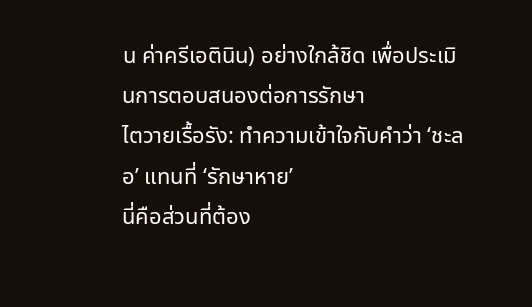น ค่าครีเอตินิน) อย่างใกล้ชิด เพื่อประเมินการตอบสนองต่อการรักษา
ไตวายเรื้อรัง: ทำความเข้าใจกับคำว่า ‘ชะลอ’ แทนที่ ‘รักษาหาย’
นี่คือส่วนที่ต้อง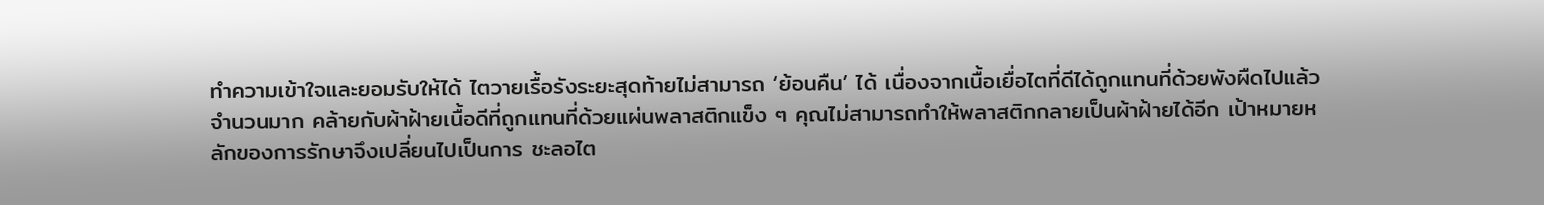ทำความเข้าใจและยอมรับให้ได้ ไตวายเรื้อรังระยะสุดท้ายไม่สามารถ ‘ย้อนคืน’ ได้ เนื่องจากเนื้อเยื่อไตที่ดีได้ถูกแทนที่ด้วยพังผืดไปแล้วจำนวนมาก คล้ายกับผ้าฝ้ายเนื้อดีที่ถูกแทนที่ด้วยแผ่นพลาสติกแข็ง ๆ คุณไม่สามารถทำให้พลาสติกกลายเป็นผ้าฝ้ายได้อีก เป้าหมายหลักของการรักษาจึงเปลี่ยนไปเป็นการ ชะลอไต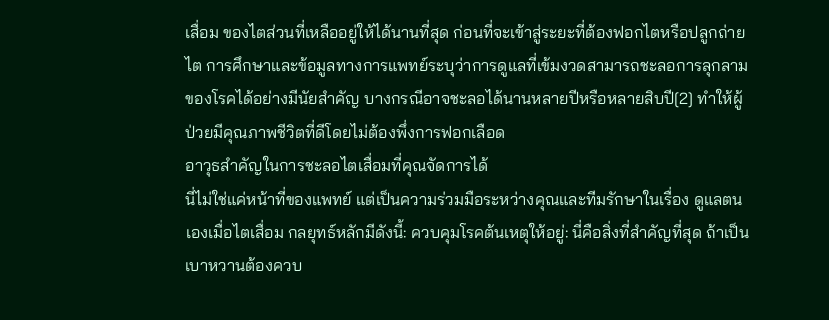เสื่อม ของไตส่วนที่เหลืออยู่ให้ได้นานที่สุด ก่อนที่จะเข้าสู่ระยะที่ต้องฟอกไตหรือปลูกถ่ายไต การศึกษาและข้อมูลทางการแพทย์ระบุว่าการดูแลที่เข้มงวดสามารถชะลอการลุกลามของโรคได้อย่างมีนัยสำคัญ บางกรณีอาจชะลอได้นานหลายปีหรือหลายสิบปี[2] ทำให้ผู้ป่วยมีคุณภาพชีวิตที่ดีโดยไม่ต้องพึ่งการฟอกเลือด
อาวุธสำคัญในการชะลอไตเสื่อมที่คุณจัดการได้
นี่ไม่ใช่แค่หน้าที่ของแพทย์ แต่เป็นความร่วมมือระหว่างคุณและทีมรักษาในเรื่อง ดูแลตนเองเมื่อไตเสื่อม กลยุทธ์หลักมีดังนี้: ควบคุมโรคต้นเหตุให้อยู่: นี่คือสิ่งที่สำคัญที่สุด ถ้าเป็นเบาหวานต้องควบ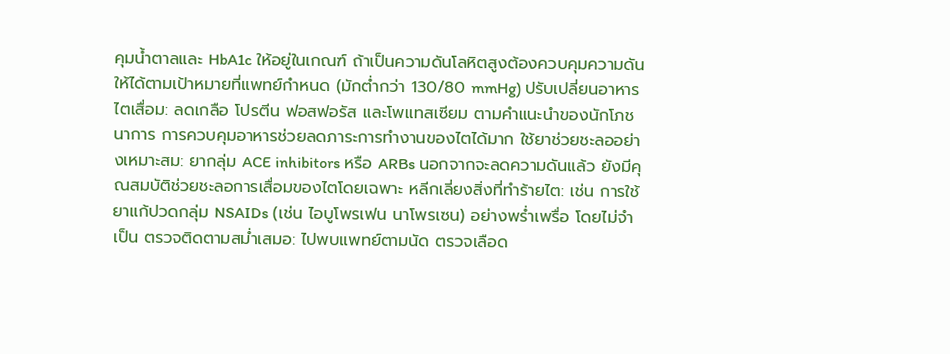คุมน้ำตาลและ HbA1c ให้อยู่ในเกณฑ์ ถ้าเป็นความดันโลหิตสูงต้องควบคุมความดันให้ได้ตามเป้าหมายที่แพทย์กำหนด (มักต่ำกว่า 130/80 mmHg) ปรับเปลี่ยนอาหารไตเสื่อม: ลดเกลือ โปรตีน ฟอสฟอรัส และโพแทสเซียม ตามคำแนะนำของนักโภชนาการ การควบคุมอาหารช่วยลดภาระการทำงานของไตได้มาก ใช้ยาช่วยชะลออย่างเหมาะสม: ยากลุ่ม ACE inhibitors หรือ ARBs นอกจากจะลดความดันแล้ว ยังมีคุณสมบัติช่วยชะลอการเสื่อมของไตโดยเฉพาะ หลีกเลี่ยงสิ่งที่ทำร้ายไต: เช่น การใช้ยาแก้ปวดกลุ่ม NSAIDs (เช่น ไอบูโพรเฟน นาโพรเซน) อย่างพร่ำเพรื่อ โดยไม่จำเป็น ตรวจติดตามสม่ำเสมอ: ไปพบแพทย์ตามนัด ตรวจเลือด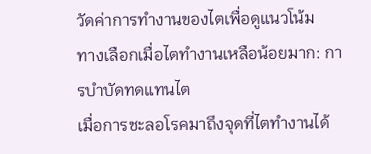วัดค่าการทำงานของไตเพื่อดูแนวโน้ม
ทางเลือกเมื่อไตทำงานเหลือน้อยมาก: การบำบัดทดแทนไต
เมื่อการชะลอโรคมาถึงจุดที่ไตทำงานได้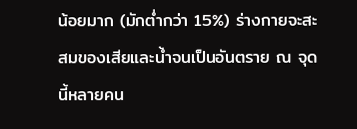น้อยมาก (มักต่ำกว่า 15%) ร่างกายจะสะสมของเสียและน้ำจนเป็นอันตราย ณ จุดนี้หลายคน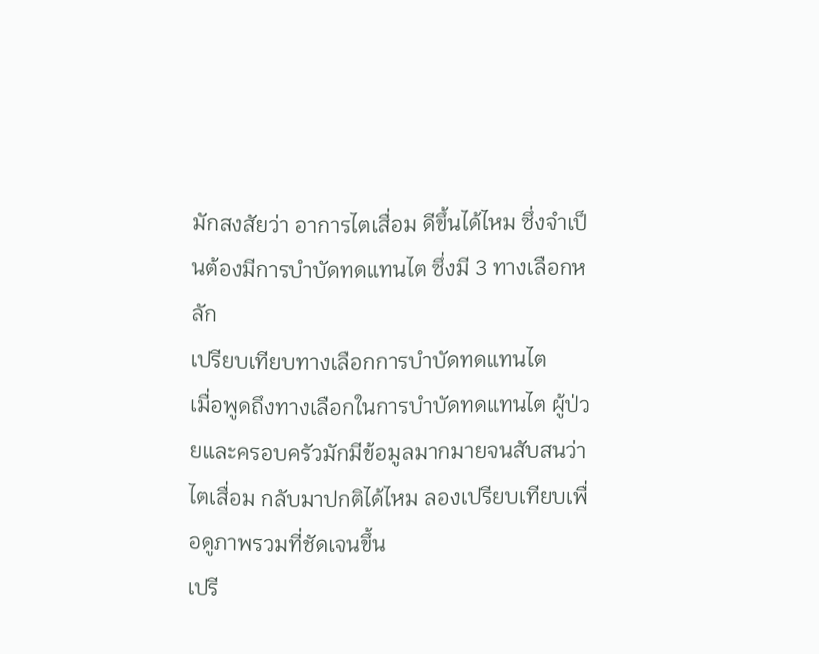มักสงสัยว่า อาการไตเสื่อม ดีขึ้นได้ไหม ซึ่งจำเป็นต้องมีการบำบัดทดแทนไต ซึ่งมี 3 ทางเลือกหลัก
เปรียบเทียบทางเลือกการบำบัดทดแทนไต
เมื่อพูดถึงทางเลือกในการบำบัดทดแทนไต ผู้ป่วยและครอบครัวมักมีข้อมูลมากมายจนสับสนว่า ไตเสื่อม กลับมาปกติได้ไหม ลองเปรียบเทียบเพื่อดูภาพรวมที่ชัดเจนขึ้น
เปรี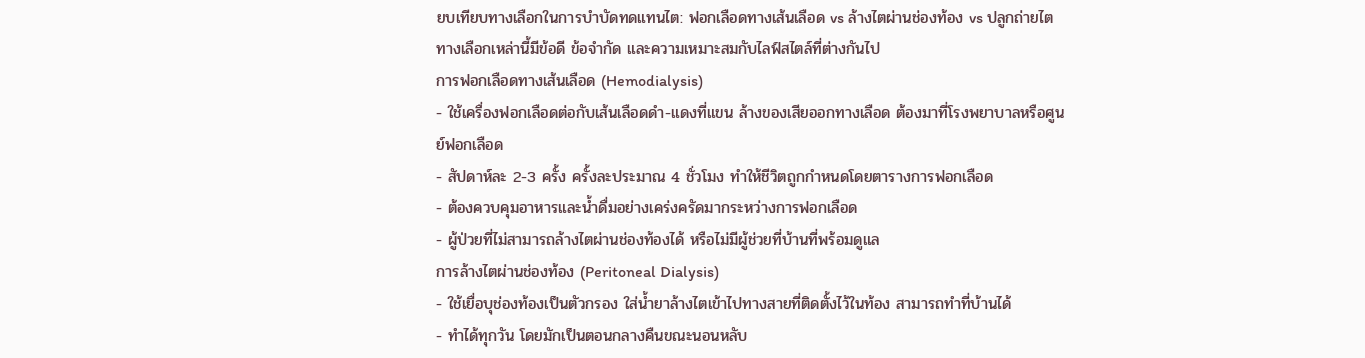ยบเทียบทางเลือกในการบำบัดทดแทนไต: ฟอกเลือดทางเส้นเลือด vs ล้างไตผ่านช่องท้อง vs ปลูกถ่ายไต
ทางเลือกเหล่านี้มีข้อดี ข้อจำกัด และความเหมาะสมกับไลฟ์สไตล์ที่ต่างกันไป
การฟอกเลือดทางเส้นเลือด (Hemodialysis)
- ใช้เครื่องฟอกเลือดต่อกับเส้นเลือดดำ-แดงที่แขน ล้างของเสียออกทางเลือด ต้องมาที่โรงพยาบาลหรือศูนย์ฟอกเลือด
- สัปดาห์ละ 2-3 ครั้ง ครั้งละประมาณ 4 ชั่วโมง ทำให้ชีวิตถูกกำหนดโดยตารางการฟอกเลือด
- ต้องควบคุมอาหารและน้ำดื่มอย่างเคร่งครัดมากระหว่างการฟอกเลือด
- ผู้ป่วยที่ไม่สามารถล้างไตผ่านช่องท้องได้ หรือไม่มีผู้ช่วยที่บ้านที่พร้อมดูแล
การล้างไตผ่านช่องท้อง (Peritoneal Dialysis)
- ใช้เยื่อบุช่องท้องเป็นตัวกรอง ใส่น้ำยาล้างไตเข้าไปทางสายที่ติดตั้งไว้ในท้อง สามารถทำที่บ้านได้
- ทำได้ทุกวัน โดยมักเป็นตอนกลางคืนขณะนอนหลับ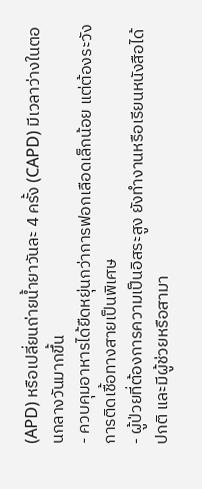(APD) หรือเปลี่ยนถ่ายน้ำยาวันละ 4 ครั้ง (CAPD) มีเวลาว่างในตอนกลางวันมากขึ้น
- ควบคุมอาหารได้ยืดหยุ่นกว่าการฟอกเลือดเล็กน้อย แต่ต้องระวังการติดเชื้อทางสายเป็นพิเศษ
- ผู้ป่วยที่ต้องการความเป็นอิสระสูง ยังทำงานหรือเรียนหนังสือได้ปกติ และมีผู้ช่วยหรือสามา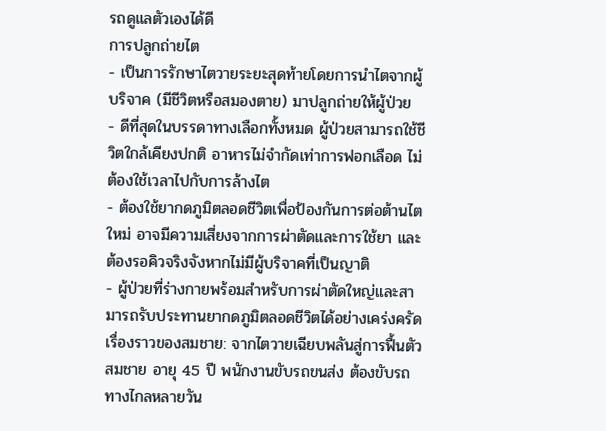รถดูแลตัวเองได้ดี
การปลูกถ่ายไต
- เป็นการรักษาไตวายระยะสุดท้ายโดยการนำไตจากผู้บริจาค (มีชีวิตหรือสมองตาย) มาปลูกถ่ายให้ผู้ป่วย
- ดีที่สุดในบรรดาทางเลือกทั้งหมด ผู้ป่วยสามารถใช้ชีวิตใกล้เคียงปกติ อาหารไม่จำกัดเท่าการฟอกเลือด ไม่ต้องใช้เวลาไปกับการล้างไต
- ต้องใช้ยากดภูมิตลอดชีวิตเพื่อป้องกันการต่อต้านไตใหม่ อาจมีความเสี่ยงจากการผ่าตัดและการใช้ยา และต้องรอคิวจริงจังหากไม่มีผู้บริจาคที่เป็นญาติ
- ผู้ป่วยที่ร่างกายพร้อมสำหรับการผ่าตัดใหญ่และสามารถรับประทานยากดภูมิตลอดชีวิตได้อย่างเคร่งครัด
เรื่องราวของสมชาย: จากไตวายเฉียบพลันสู่การฟื้นตัว
สมชาย อายุ 45 ปี พนักงานขับรถขนส่ง ต้องขับรถทางไกลหลายวัน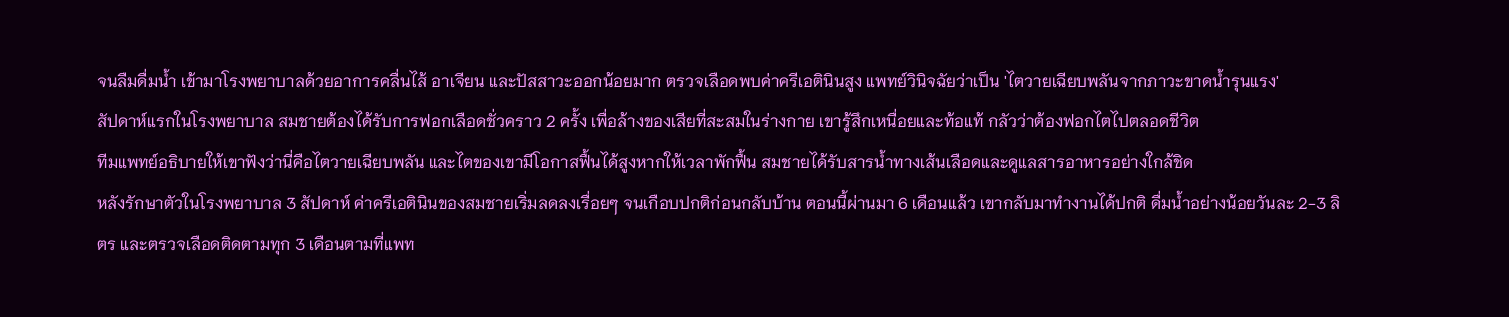จนลืมดื่มน้ำ เข้ามาโรงพยาบาลด้วยอาการคลื่นไส้ อาเจียน และปัสสาวะออกน้อยมาก ตรวจเลือดพบค่าครีเอตินินสูง แพทย์วินิจฉัยว่าเป็น 'ไตวายเฉียบพลันจากภาวะขาดน้ำรุนแรง'
สัปดาห์แรกในโรงพยาบาล สมชายต้องได้รับการฟอกเลือดชั่วคราว 2 ครั้ง เพื่อล้างของเสียที่สะสมในร่างกาย เขารู้สึกเหนื่อยและท้อแท้ กลัวว่าต้องฟอกไตไปตลอดชีวิต
ทีมแพทย์อธิบายให้เขาฟังว่านี่คือไตวายเฉียบพลัน และไตของเขามีโอกาสฟื้นได้สูงหากให้เวลาพักฟื้น สมชายได้รับสารน้ำทางเส้นเลือดและดูแลสารอาหารอย่างใกล้ชิด
หลังรักษาตัวในโรงพยาบาล 3 สัปดาห์ ค่าครีเอตินินของสมชายเริ่มลดลงเรื่อยๆ จนเกือบปกติก่อนกลับบ้าน ตอนนี้ผ่านมา 6 เดือนแล้ว เขากลับมาทำงานได้ปกติ ดื่มน้ำอย่างน้อยวันละ 2-3 ลิตร และตรวจเลือดติดตามทุก 3 เดือนตามที่แพท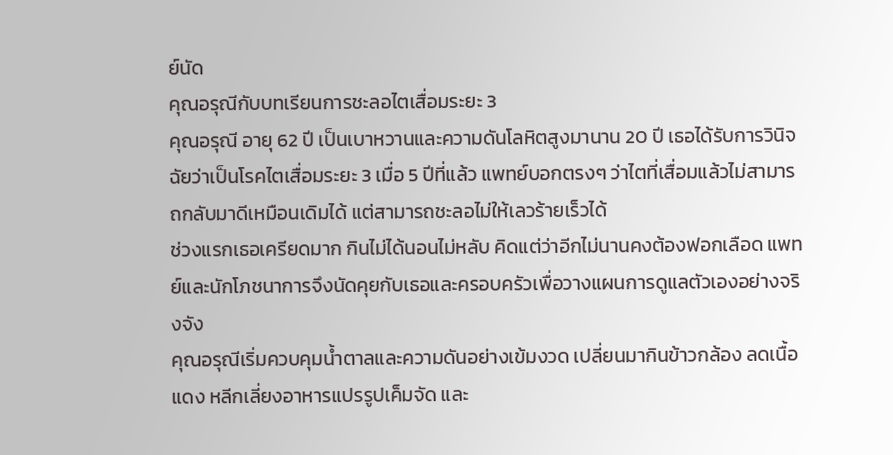ย์นัด
คุณอรุณีกับบทเรียนการชะลอไตเสื่อมระยะ 3
คุณอรุณี อายุ 62 ปี เป็นเบาหวานและความดันโลหิตสูงมานาน 20 ปี เธอได้รับการวินิจฉัยว่าเป็นโรคไตเสื่อมระยะ 3 เมื่อ 5 ปีที่แล้ว แพทย์บอกตรงๆ ว่าไตที่เสื่อมแล้วไม่สามารถกลับมาดีเหมือนเดิมได้ แต่สามารถชะลอไม่ให้เลวร้ายเร็วได้
ช่วงแรกเธอเครียดมาก กินไม่ได้นอนไม่หลับ คิดแต่ว่าอีกไม่นานคงต้องฟอกเลือด แพทย์และนักโภชนาการจึงนัดคุยกับเธอและครอบครัวเพื่อวางแผนการดูแลตัวเองอย่างจริงจัง
คุณอรุณีเริ่มควบคุมน้ำตาลและความดันอย่างเข้มงวด เปลี่ยนมากินข้าวกล้อง ลดเนื้อแดง หลีกเลี่ยงอาหารแปรรูปเค็มจัด และ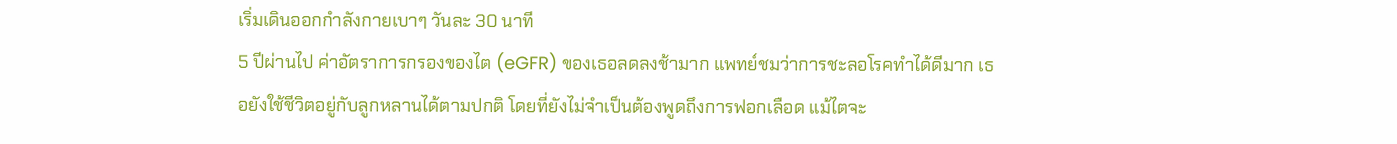เริ่มเดินออกกำลังกายเบาๆ วันละ 30 นาที
5 ปีผ่านไป ค่าอัตราการกรองของไต (eGFR) ของเธอลดลงช้ามาก แพทย์ชมว่าการชะลอโรคทำได้ดีมาก เธอยังใช้ชีวิตอยู่กับลูกหลานได้ตามปกติ โดยที่ยังไม่จำเป็นต้องพูดถึงการฟอกเลือด แม้ไตจะ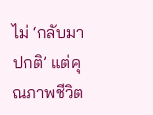ไม่ ‘กลับมาปกติ’ แต่คุณภาพชีวิต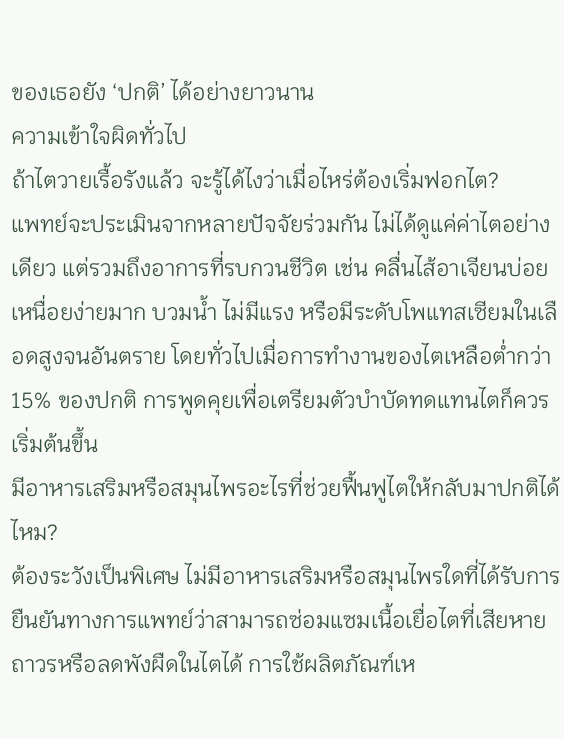ของเธอยัง ‘ปกติ’ ได้อย่างยาวนาน
ความเข้าใจผิดทั่วไป
ถ้าไตวายเรื้อรังแล้ว จะรู้ได้ไงว่าเมื่อไหร่ต้องเริ่มฟอกไต?
แพทย์จะประเมินจากหลายปัจจัยร่วมกัน ไม่ได้ดูแค่ค่าไตอย่างเดียว แต่รวมถึงอาการที่รบกวนชีวิต เช่น คลื่นไส้อาเจียนบ่อย เหนื่อยง่ายมาก บวมน้ำ ไม่มีแรง หรือมีระดับโพแทสเซียมในเลือดสูงจนอันตราย โดยทั่วไปเมื่อการทำงานของไตเหลือต่ำกว่า 15% ของปกติ การพูดคุยเพื่อเตรียมตัวบำบัดทดแทนไตก็ควรเริ่มต้นขึ้น
มีอาหารเสริมหรือสมุนไพรอะไรที่ช่วยฟื้นฟูไตให้กลับมาปกติได้ไหม?
ต้องระวังเป็นพิเศษ ไม่มีอาหารเสริมหรือสมุนไพรใดที่ได้รับการยืนยันทางการแพทย์ว่าสามารถซ่อมแซมเนื้อเยื่อไตที่เสียหายถาวรหรือลดพังผืดในไตได้ การใช้ผลิตภัณฑ์เห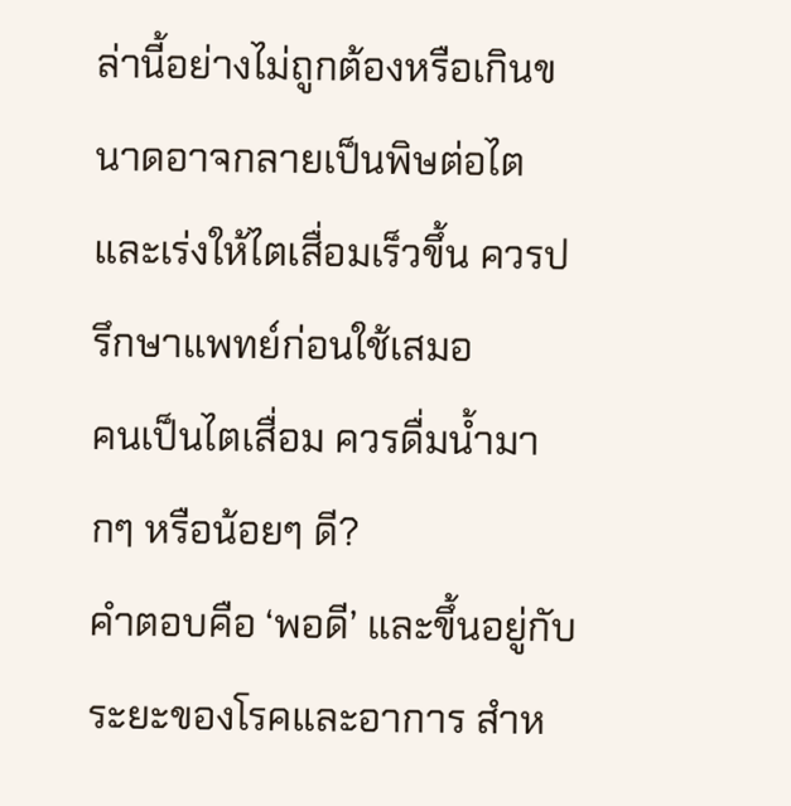ล่านี้อย่างไม่ถูกต้องหรือเกินขนาดอาจกลายเป็นพิษต่อไตและเร่งให้ไตเสื่อมเร็วขึ้น ควรปรึกษาแพทย์ก่อนใช้เสมอ
คนเป็นไตเสื่อม ควรดื่มน้ำมากๆ หรือน้อยๆ ดี?
คำตอบคือ ‘พอดี’ และขึ้นอยู่กับระยะของโรคและอาการ สำห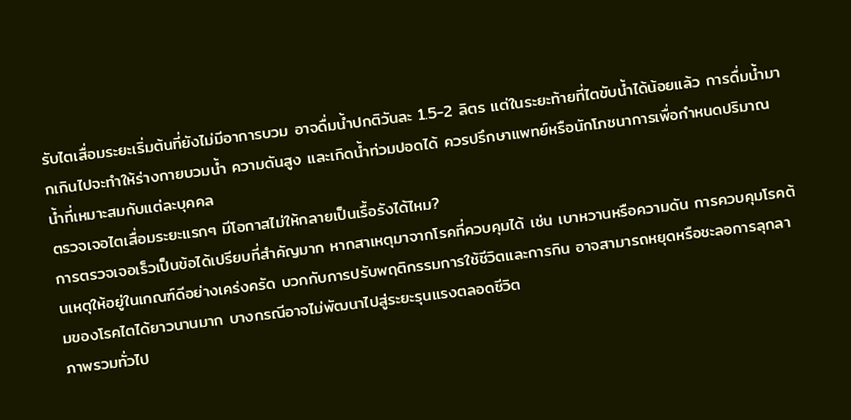รับไตเสื่อมระยะเริ่มต้นที่ยังไม่มีอาการบวม อาจดื่มน้ำปกติวันละ 1.5-2 ลิตร แต่ในระยะท้ายที่ไตขับน้ำได้น้อยแล้ว การดื่มน้ำมากเกินไปจะทำให้ร่างกายบวมน้ำ ความดันสูง และเกิดน้ำท่วมปอดได้ ควรปรึกษาแพทย์หรือนักโภชนาการเพื่อกำหนดปริมาณน้ำที่เหมาะสมกับแต่ละบุคคล
ตรวจเจอไตเสื่อมระยะแรกๆ มีโอกาสไม่ให้กลายเป็นเรื้อรังได้ไหม?
การตรวจเจอเร็วเป็นข้อได้เปรียบที่สำคัญมาก หากสาเหตุมาจากโรคที่ควบคุมได้ เช่น เบาหวานหรือความดัน การควบคุมโรคต้นเหตุให้อยู่ในเกณฑ์ดีอย่างเคร่งครัด บวกกับการปรับพฤติกรรมการใช้ชีวิตและการกิน อาจสามารถหยุดหรือชะลอการลุกลามของโรคไตได้ยาวนานมาก บางกรณีอาจไม่พัฒนาไปสู่ระยะรุนแรงตลอดชีวิต
ภาพรวมทั่วไป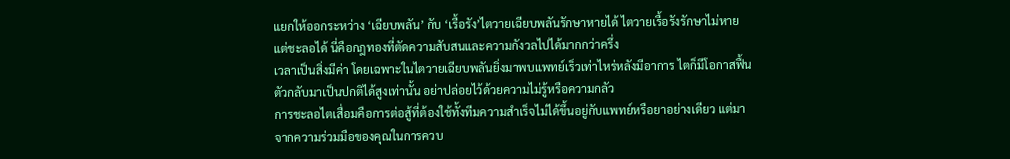แยกให้ออกระหว่าง ‘เฉียบพลัน’ กับ ‘เรื้อรัง’ไตวายเฉียบพลันรักษาหายได้ ไตวายเรื้อรังรักษาไม่หายแต่ชะลอได้ นี่คือกฎทองที่ตัดความสับสนและความกังวลไปได้มากกว่าครึ่ง
เวลาเป็นสิ่งมีค่า โดยเฉพาะในไตวายเฉียบพลันยิ่งมาพบแพทย์เร็วเท่าไหร่หลังมีอาการ ไตก็มีโอกาสฟื้นตัวกลับมาเป็นปกติได้สูงเท่านั้น อย่าปล่อยไว้ด้วยความไม่รู้หรือความกลัว
การชะลอไตเสื่อมคือการต่อสู้ที่ต้องใช้ทั้งทีมความสำเร็จไม่ได้ขึ้นอยู่กับแพทย์หรือยาอย่างเดียว แต่มาจากความร่วมมือของคุณในการควบ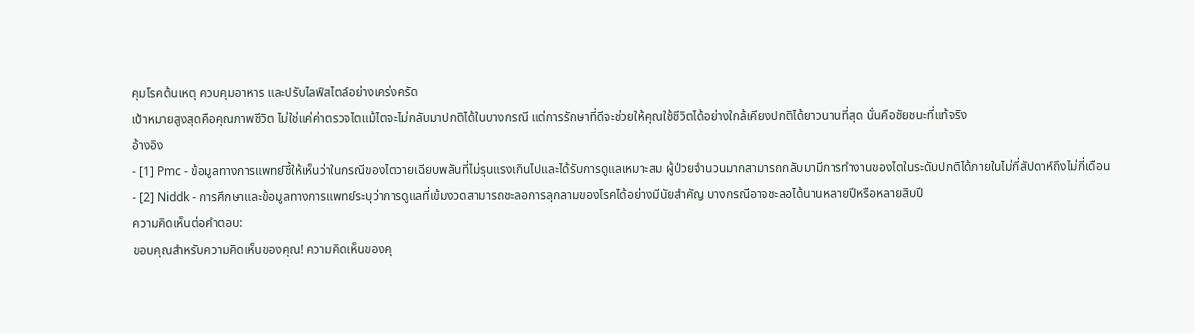คุมโรคต้นเหตุ ควบคุมอาหาร และปรับไลฟ์สไตล์อย่างเคร่งครัด
เป้าหมายสูงสุดคือคุณภาพชีวิต ไม่ใช่แค่ค่าตรวจไตแม้ไตจะไม่กลับมาปกติได้ในบางกรณี แต่การรักษาที่ดีจะช่วยให้คุณใช้ชีวิตได้อย่างใกล้เคียงปกติได้ยาวนานที่สุด นั่นคือชัยชนะที่แท้จริง
อ้างอิง
- [1] Pmc - ข้อมูลทางการแพทย์ชี้ให้เห็นว่าในกรณีของไตวายเฉียบพลันที่ไม่รุนแรงเกินไปและได้รับการดูแลเหมาะสม ผู้ป่วยจำนวนมากสามารถกลับมามีการทำงานของไตในระดับปกติได้ภายในไม่กี่สัปดาห์ถึงไม่กี่เดือน
- [2] Niddk - การศึกษาและข้อมูลทางการแพทย์ระบุว่าการดูแลที่เข้มงวดสามารถชะลอการลุกลามของโรคได้อย่างมีนัยสำคัญ บางกรณีอาจชะลอได้นานหลายปีหรือหลายสิบปี
ความคิดเห็นต่อคำตอบ:
ขอบคุณสำหรับความคิดเห็นของคุณ! ความคิดเห็นของคุ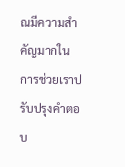ณมีความสำคัญมากในการช่วยเราปรับปรุงคำตอบ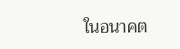ในอนาคต